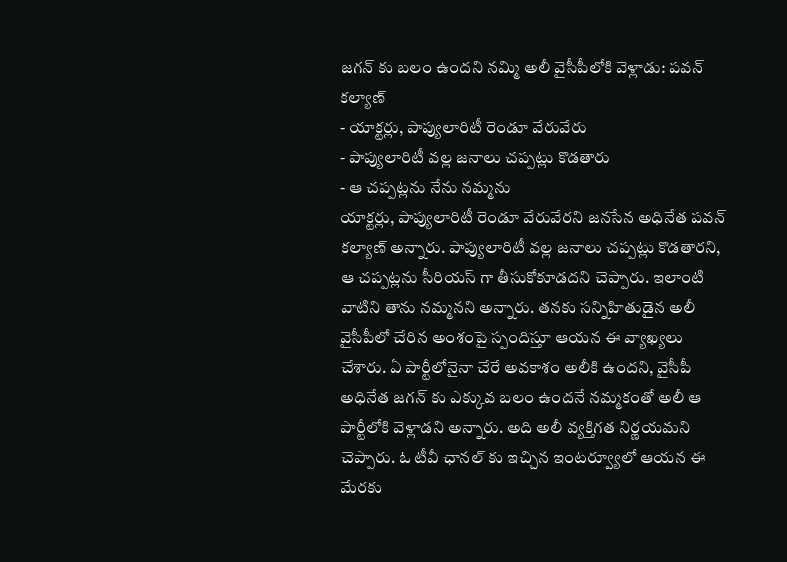జగన్ కు బలం ఉందని నమ్మి అలీ వైసీపీలోకి వెళ్లాడు: పవన్ కల్యాణ్
- యాక్టర్లు, పాప్యులారిటీ రెండూ వేరువేరు
- పాప్యులారిటీ వల్ల జనాలు చప్పట్లు కొడతారు
- ఆ చప్పట్లను నేను నమ్మను
యాక్టర్లు, పాప్యులారిటీ రెండూ వేరువేరని జనసేన అధినేత పవన్ కల్యాణ్ అన్నారు. పాప్యులారిటీ వల్ల జనాలు చప్పట్లు కొడతారని, ఆ చప్పట్లను సీరియస్ గా తీసుకోకూడదని చెప్పారు. ఇలాంటి వాటిని తాను నమ్మనని అన్నారు. తనకు సన్నిహితుడైన అలీ వైసీపీలో చేరిన అంశంపై స్పందిస్తూ ఆయన ఈ వ్యాఖ్యలు చేశారు. ఏ పార్టీలోనైనా చేరే అవకాశం అలీకి ఉందని, వైసీపీ అధినేత జగన్ కు ఎక్కువ బలం ఉందనే నమ్మకంతో అలీ ఆ పార్టీలోకి వెళ్లాడని అన్నారు. అది అలీ వ్యక్తిగత నిర్ణయమని చెప్పారు. ఓ టీవీ ఛానల్ కు ఇచ్చిన ఇంటర్వ్యూలో ఆయన ఈ మేరకు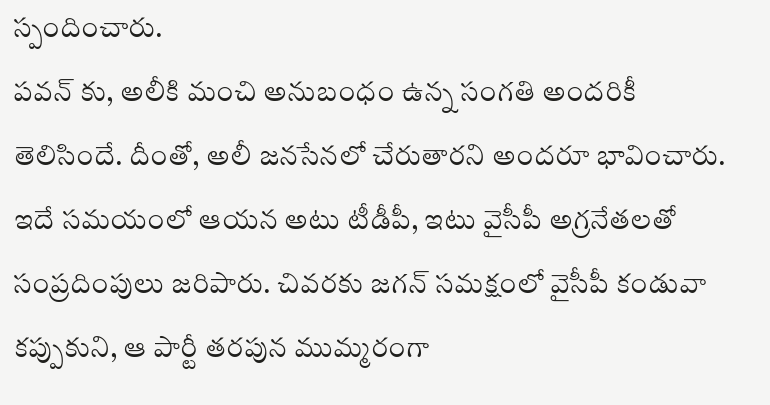స్పందించారు.
పవన్ కు, అలీకి మంచి అనుబంధం ఉన్న సంగతి అందరికీ తెలిసిందే. దీంతో, అలీ జనసేనలో చేరుతారని అందరూ భావించారు. ఇదే సమయంలో ఆయన అటు టీడీపీ, ఇటు వైసీపీ అగ్రనేతలతో సంప్రదింపులు జరిపారు. చివరకు జగన్ సమక్షంలో వైసీపీ కండువా కప్పుకుని, ఆ పార్టీ తరపున ముమ్మరంగా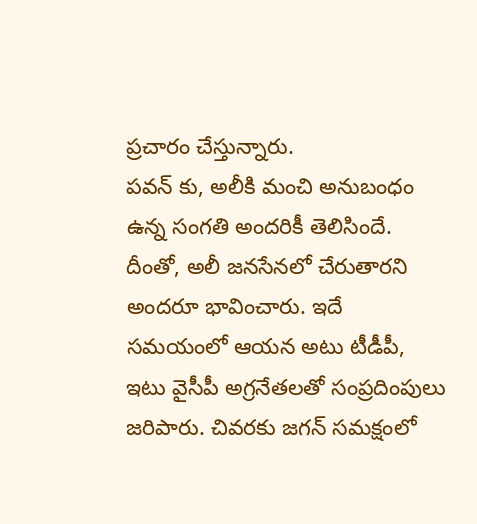ప్రచారం చేస్తున్నారు.
పవన్ కు, అలీకి మంచి అనుబంధం ఉన్న సంగతి అందరికీ తెలిసిందే. దీంతో, అలీ జనసేనలో చేరుతారని అందరూ భావించారు. ఇదే సమయంలో ఆయన అటు టీడీపీ, ఇటు వైసీపీ అగ్రనేతలతో సంప్రదింపులు జరిపారు. చివరకు జగన్ సమక్షంలో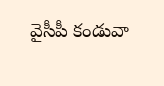వైసీపీ కండువా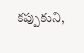కప్పుకుని,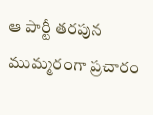ఆ పార్టీ తరపున ముమ్మరంగా ప్రచారం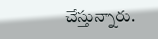చేస్తున్నారు.